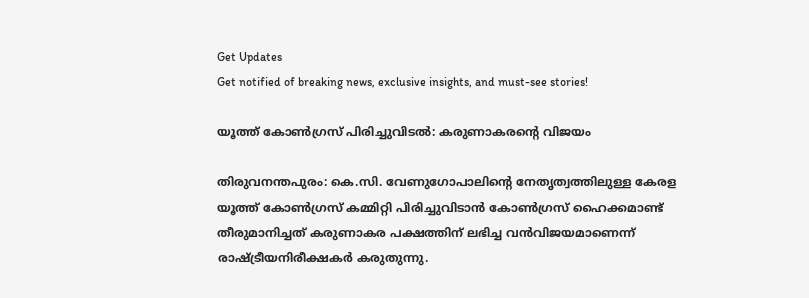Get Updates
Get notified of breaking news, exclusive insights, and must-see stories!

യൂത്ത് കോണ്‍ഗ്രസ് പിരിച്ചുവിടല്‍: കരുണാകരന്റെ വിജയം

തിരുവനന്തപുരം: കെ.സി. വേണുഗോപാലിന്റെ നേതൃത്വത്തിലുള്ള കേരള യൂത്ത് കോണ്‍ഗ്രസ് കമ്മിറ്റി പിരിച്ചുവിടാന്‍ കോണ്‍ഗ്രസ് ഹൈക്കമാണ്ട് തീരുമാനിച്ചത് കരുണാകര പക്ഷത്തിന് ലഭിച്ച വന്‍വിജയമാണെന്ന് രാഷ്ട്രീയനിരീക്ഷകര്‍ കരുതുന്നു.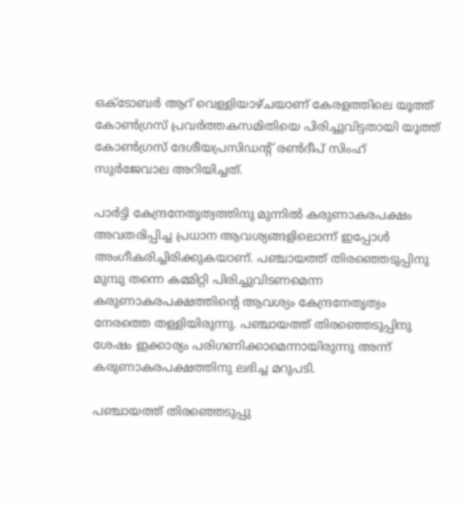ഒക്ടോബര്‍ ആറ് വെള്ളിയാഴ്ചയാണ് കേരളത്തിലെ യൂത്ത് കോണ്‍ഗ്രസ് പ്രവര്‍ത്തകസമിതിയെ പിരിച്ചുവിട്ടതായി യൂത്ത് കോണ്‍ഗ്രസ് ദേശീയപ്രസിഡന്റ് രണ്‍ദീപ് സിംഹ് സുര്‍ജേവാല അറിയിച്ചത്.

പാര്‍ട്ടി കേന്ദ്രനേതൃത്വത്തിനു മുന്നില്‍ കരുണാകരപക്ഷം അവതരിപ്പിച്ച പ്രധാന ആവശ്യങ്ങളിലൊന്ന് ഇപ്പോള്‍ അംഗീകരിച്ചിരിക്കുകയാണ്. പഞ്ചായത്ത് തിരഞ്ഞെടുപ്പിനു മുമ്പു തന്നെ കമ്മിറ്റി പിരിച്ചുവിടണമെന്ന കരുണാകരപക്ഷത്തിന്റെ ആവശ്യം കേന്ദ്രനേതൃത്വം നേരത്തെ തള്ളിയിരുന്നു. പഞ്ചായത്ത് തിരഞ്ഞെടുപ്പിനു ശേഷം ഇക്കാര്യം പരിഗണിക്കാമെന്നായിരുന്നു അന്ന് കരുണാകരപക്ഷത്തിനു ലഭിച്ച മറുപടി.

പഞ്ചായത്ത് തിരഞ്ഞെടുപ്പു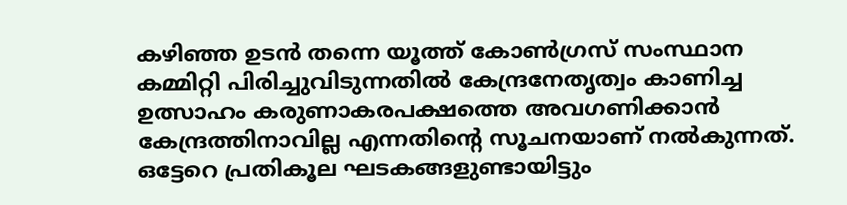കഴിഞ്ഞ ഉടന്‍ തന്നെ യൂത്ത് കോണ്‍ഗ്രസ് സംസ്ഥാന കമ്മിറ്റി പിരിച്ചുവിടുന്നതില്‍ കേന്ദ്രനേതൃത്വം കാണിച്ച ഉത്സാഹം കരുണാകരപക്ഷത്തെ അവഗണിക്കാന്‍ കേന്ദ്രത്തിനാവില്ല എന്നതിന്റെ സൂചനയാണ് നല്‍കുന്നത്. ഒട്ടേറെ പ്രതികൂല ഘടകങ്ങളുണ്ടായിട്ടും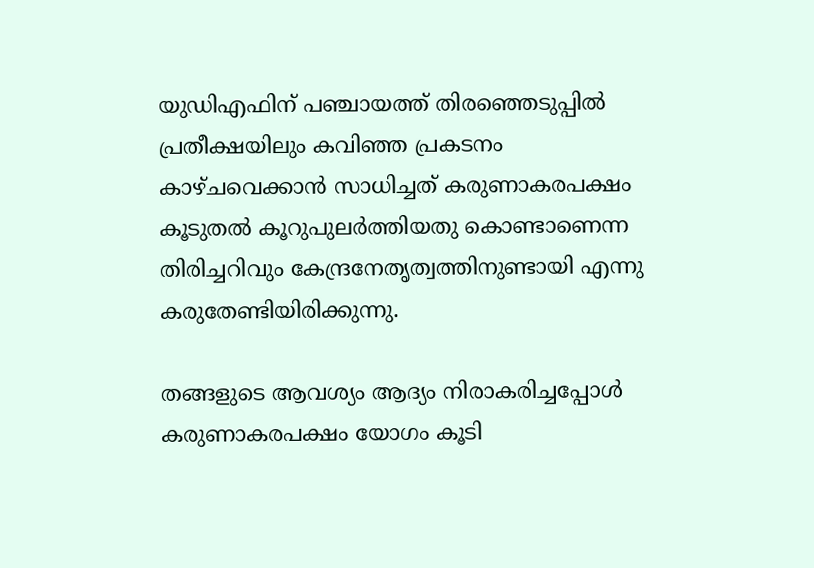യുഡിഎഫിന് പഞ്ചായത്ത് തിരഞ്ഞെടുപ്പില്‍ പ്രതീക്ഷയിലും കവിഞ്ഞ പ്രകടനം കാഴ്ചവെക്കാന്‍ സാധിച്ചത് കരുണാകരപക്ഷം കൂടുതല്‍ കൂറുപുലര്‍ത്തിയതു കൊണ്ടാണെന്ന തിരിച്ചറിവും കേന്ദ്രനേതൃത്വത്തിനുണ്ടായി എന്നു കരുതേണ്ടിയിരിക്കുന്നു.

തങ്ങളുടെ ആവശ്യം ആദ്യം നിരാകരിച്ചപ്പോള്‍ കരുണാകരപക്ഷം യോഗം കൂടി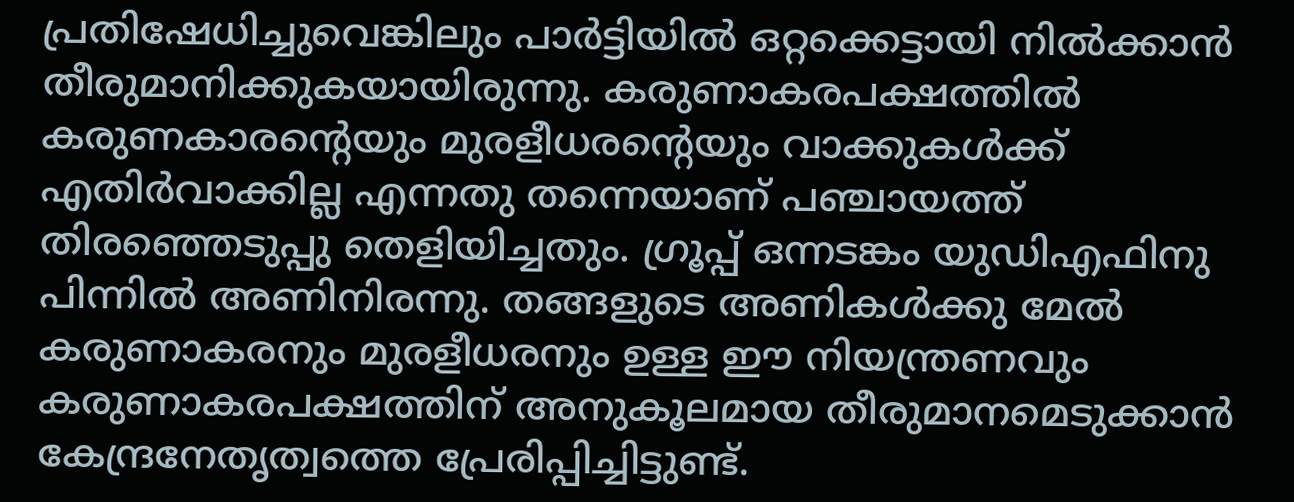പ്രതിഷേധിച്ചുവെങ്കിലും പാര്‍ട്ടിയില്‍ ഒറ്റക്കെട്ടായി നില്‍ക്കാന്‍ തീരുമാനിക്കുകയായിരുന്നു. കരുണാകരപക്ഷത്തില്‍ കരുണകാരന്റെയും മുരളീധരന്റെയും വാക്കുകള്‍ക്ക് എതിര്‍വാക്കില്ല എന്നതു തന്നെയാണ് പഞ്ചായത്ത് തിരഞ്ഞെടുപ്പു തെളിയിച്ചതും. ഗ്രൂപ്പ് ഒന്നടങ്കം യുഡിഎഫിനു പിന്നില്‍ അണിനിരന്നു. തങ്ങളുടെ അണികള്‍ക്കു മേല്‍ കരുണാകരനും മുരളീധരനും ഉള്ള ഈ നിയന്ത്രണവും കരുണാകരപക്ഷത്തിന് അനുകൂലമായ തീരുമാനമെടുക്കാന്‍ കേന്ദ്രനേതൃത്വത്തെ പ്രേരിപ്പിച്ചിട്ടുണ്ട്.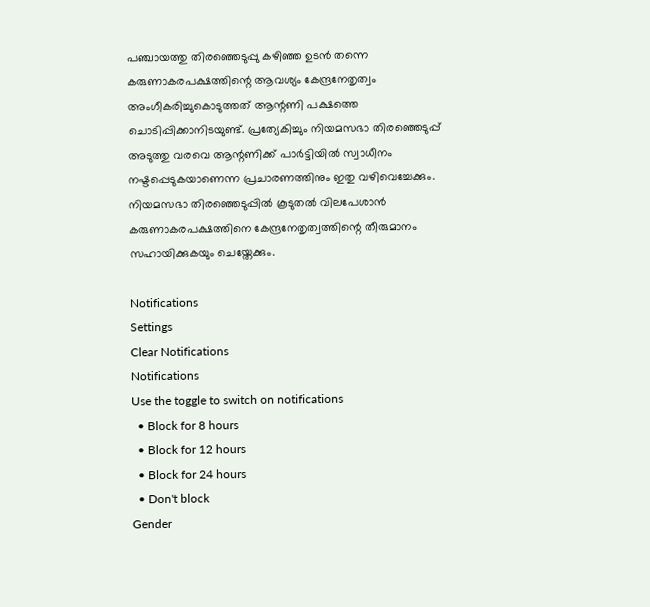പഞ്ചായത്തു തിരഞ്ഞെടുപ്പു കഴിഞ്ഞ ഉടന്‍ തന്നെ കരുണാകരപക്ഷത്തിന്റെ ആവശ്യം കേന്ദ്രനേതൃത്വം അംഗീകരിച്ചുകൊടുത്തത് ആന്റണി പക്ഷത്തെ ചൊടിപ്പിക്കാനിടയുണ്ട്. പ്രത്യേകിച്ചും നിയമസഭാ തിരഞ്ഞെടുപ്പ് അടുത്തു വരവെ ആന്റണിക്ക് പാര്‍ട്ടിയില്‍ സ്വാധീനം നഷ്ടപ്പെടുകയാണെന്ന പ്രചാരണത്തിനും ഇതു വഴിവെച്ചേക്കും. നിയമസഭാ തിരഞ്ഞെടുപ്പില്‍ കൂടുതല്‍ വിലപേശാന്‍ കരുണാകരപക്ഷത്തിനെ കേന്ദ്രനേതൃത്വത്തിന്റെ തീരുമാനം സഹായിക്കുകയും ചെയ്തേക്കും.

Notifications
Settings
Clear Notifications
Notifications
Use the toggle to switch on notifications
  • Block for 8 hours
  • Block for 12 hours
  • Block for 24 hours
  • Don't block
Gender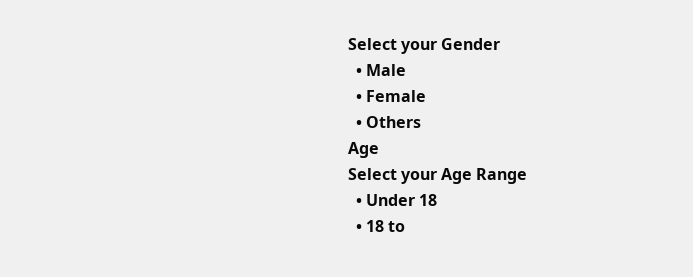Select your Gender
  • Male
  • Female
  • Others
Age
Select your Age Range
  • Under 18
  • 18 to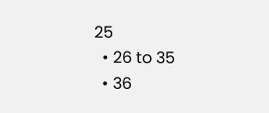25
  • 26 to 35
  • 36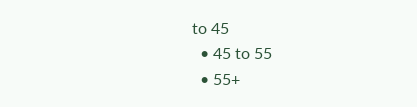to 45
  • 45 to 55
  • 55+